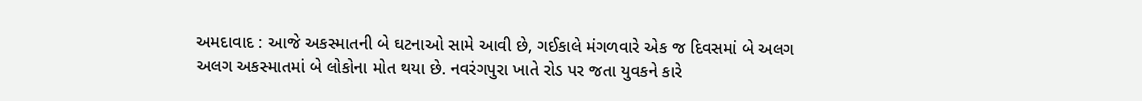અમદાવાદ : આજે અકસ્માતની બે ઘટનાઓ સામે આવી છે, ગઈકાલે મંગળવારે એક જ દિવસમાં બે અલગ અલગ અકસ્માતમાં બે લોકોના મોત થયા છે. નવરંગપુરા ખાતે રોડ પર જતા યુવકને કારે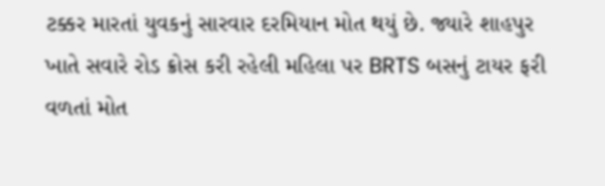ટક્કર મારતાં યુવકનું સારવાર દરમિયાન મોત થયું છે. જ્યારે શાહપુર ખાતે સવારે રોડ ક્રોસ કરી રહેલી મહિલા પર BRTS બસનું ટાયર ફરી વળતાં મોત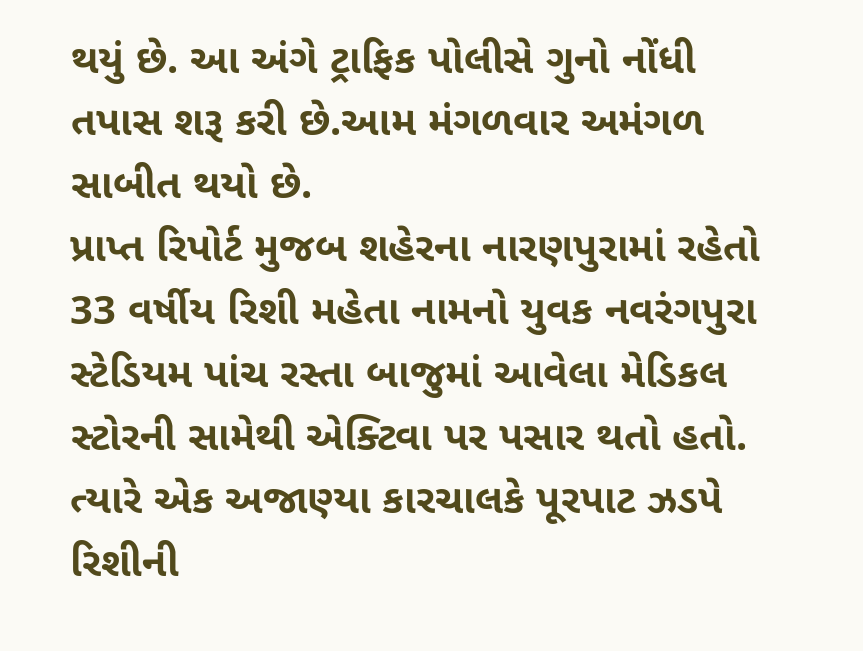થયું છે. આ અંગે ટ્રાફિક પોલીસે ગુનો નોંધી તપાસ શરૂ કરી છે.આમ મંગળવાર અમંગળ સાબીત થયો છે.
પ્રાપ્ત રિપોર્ટ મુજબ શહેરના નારણપુરામાં રહેતો 33 વર્ષીય રિશી મહેતા નામનો યુવક નવરંગપુરા સ્ટેડિયમ પાંચ રસ્તા બાજુમાં આવેલા મેડિકલ સ્ટોરની સામેથી એક્ટિવા પર પસાર થતો હતો. ત્યારે એક અજાણ્યા કારચાલકે પૂરપાટ ઝડપે રિશીની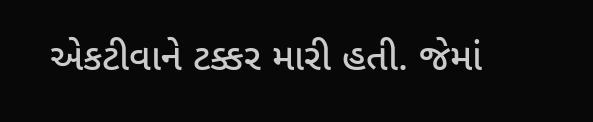એકટીવાને ટક્કર મારી હતી. જેમાં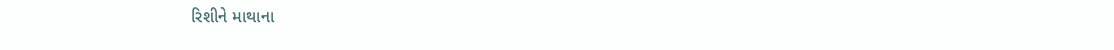રિશીને માથાના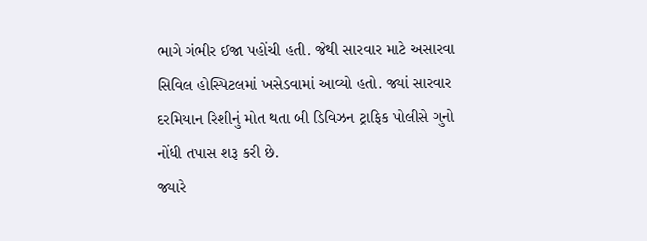ભાગે ગંભીર ઈજા પહોંચી હતી. જેથી સારવાર માટે અસારવા સિવિલ હોસ્પિટલમાં ખસેડવામાં આવ્યો હતો. જ્યાં સારવાર દરમિયાન રિશીનું મોત થતા બી ડિવિઝન ટ્રાફિક પોલીસે ગુનો નોંધી તપાસ શરૂ કરી છે.
જ્યારે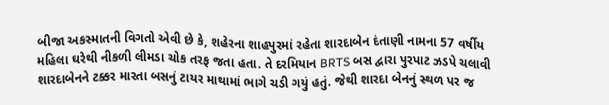બીજા અકસ્માતની વિગતો એવી છે કે, શહેરના શાહપુરમાં રહેતા શારદાબેન દંતાણી નામના 57 વર્ષીય મહિલા ઘરેથી નીકળી લીમડા ચોક તરફ જતા હતા. તે દરમિયાન BRTS બસ દ્વારા પુરપાટ ઝડપે ચલાવી શારદાબેનને ટક્કર મારતા બસનું ટાયર માથામાં ભાગે ચડી ગયું હતું. જેથી શારદા બેનનું સ્થળ પર જ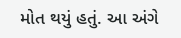મોત થયું હતું. આ અંગે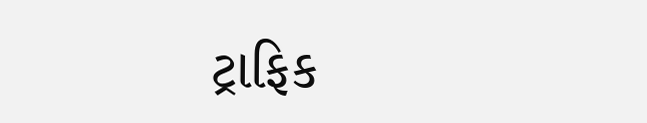ટ્રાફિક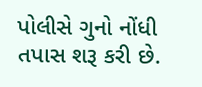પોલીસે ગુનો નોંધી તપાસ શરૂ કરી છે.